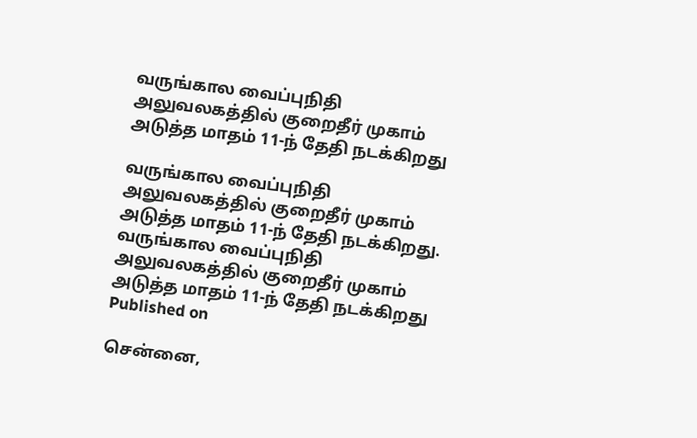வருங்கால வைப்புநிதி அலுவலகத்தில் குறைதீர் முகாம் அடுத்த மாதம் 11-ந் தேதி நடக்கிறது

வருங்கால வைப்புநிதி அலுவலகத்தில் குறைதீர் முகாம் அடுத்த மாதம் 11-ந் தேதி நடக்கிறது.
வருங்கால வைப்புநிதி அலுவலகத்தில் குறைதீர் முகாம் அடுத்த மாதம் 11-ந் தேதி நடக்கிறது
Published on

சென்னை,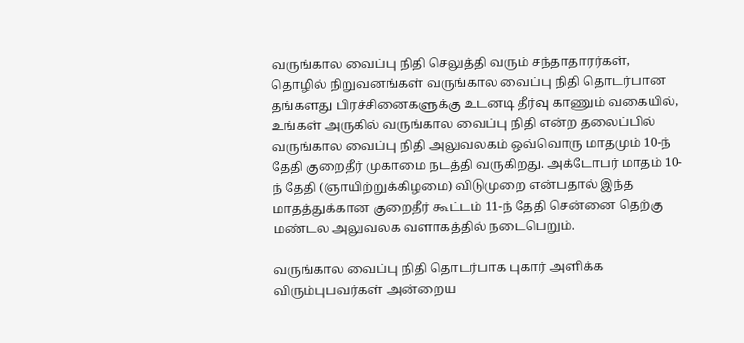வருங்கால வைப்பு நிதி செலுத்தி வரும் சந்தாதாரர்கள், தொழில் நிறுவனங்கள் வருங்கால வைப்பு நிதி தொடர்பான தங்களது பிரச்சினைகளுக்கு உடனடி தீர்வு காணும் வகையில், உங்கள் அருகில் வருங்கால வைப்பு நிதி என்ற தலைப்பில் வருங்கால வைப்பு நிதி அலுவலகம் ஒவ்வொரு மாதமும் 10-ந் தேதி குறைதீர் முகாமை நடத்தி வருகிறது. அக்டோபர் மாதம் 10-ந் தேதி (ஞாயிற்றுக்கிழமை) விடுமுறை என்பதால் இந்த மாதத்துக்கான குறைதீர் கூட்டம் 11-ந் தேதி சென்னை தெற்கு மண்டல அலுவலக வளாகத்தில் நடைபெறும்.

வருங்கால வைப்பு நிதி தொடர்பாக புகார் அளிக்க விரும்புபவர்கள் அன்றைய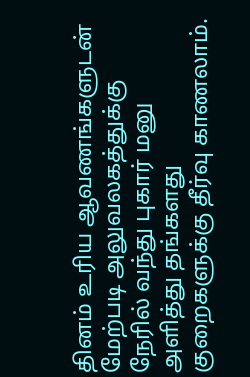தினம் உரிய ஆவணங்களுடன் மேற்படி அலுவலகத்துக்கு நேரில் வந்து புகார் மனு அளித்து தங்களது குறைகளுக்கு தீர்வு காணலாம்.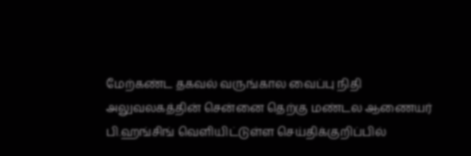மேற்கண்ட தகவல் வருங்கால வைப்பு நிதி அலுவலகத்தின் சென்னை தெற்கு மண்டல ஆணையர் பி.ஹங்சிங் வெளியிட்டுள்ள செய்திக்குறிப்பில்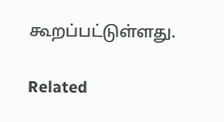கூறப்பட்டுள்ளது.

Related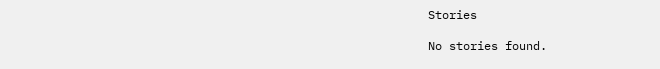Stories

No stories found.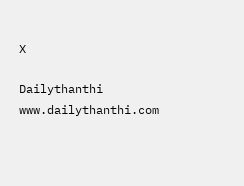X

Dailythanthi
www.dailythanthi.com